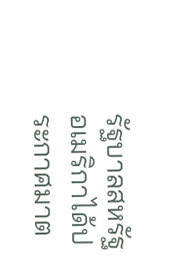รัฐบาลสหรัฐอเมริกาได้ประกาศมาต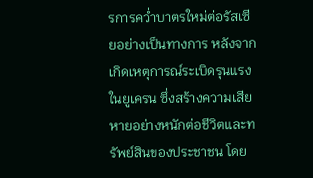รการคว่ำบาตรใหม่ต่อรัสเซียอย่างเป็นทางการ หลังจากเกิดเหตุการณ์ระเบิดรุนแรงในยูเครน ซึ่งสร้างความเสียหายอย่างหนักต่อชีวิตและทรัพย์สินของประชาชน โดย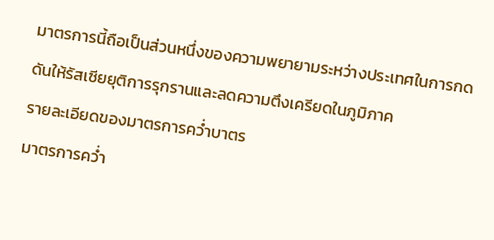มาตรการนี้ถือเป็นส่วนหนึ่งของความพยายามระหว่างประเทศในการกดดันให้รัสเซียยุติการรุกรานและลดความตึงเครียดในภูมิภาค
รายละเอียดของมาตรการคว่ำบาตร
มาตรการคว่ำ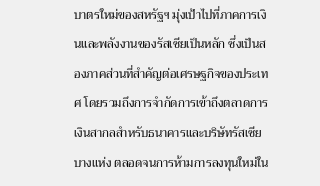บาตรใหม่ของสหรัฐฯ มุ่งเป้าไปที่ภาคการเงินและพลังงานของรัสเซียเป็นหลัก ซึ่งเป็นสองภาคส่วนที่สำคัญต่อเศรษฐกิจของประเทศ โดยรวมถึงการจำกัดการเข้าถึงตลาดการเงินสากลสำหรับธนาคารและบริษัทรัสเซียบางแห่ง ตลอดจนการห้ามการลงทุนใหม่ใน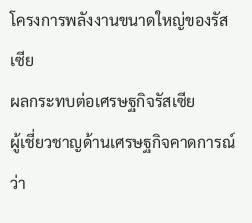โครงการพลังงานขนาดใหญ่ของรัสเซีย
ผลกระทบต่อเศรษฐกิจรัสเซีย
ผู้เชี่ยวชาญด้านเศรษฐกิจคาดการณ์ว่า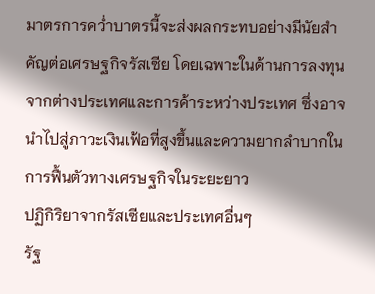มาตรการคว่ำบาตรนี้จะส่งผลกระทบอย่างมีนัยสำคัญต่อเศรษฐกิจรัสเซีย โดยเฉพาะในด้านการลงทุนจากต่างประเทศและการค้าระหว่างประเทศ ซึ่งอาจนำไปสู่ภาวะเงินเฟ้อที่สูงขึ้นและความยากลำบากในการฟื้นตัวทางเศรษฐกิจในระยะยาว
ปฏิกิริยาจากรัสเซียและประเทศอื่นๆ
รัฐ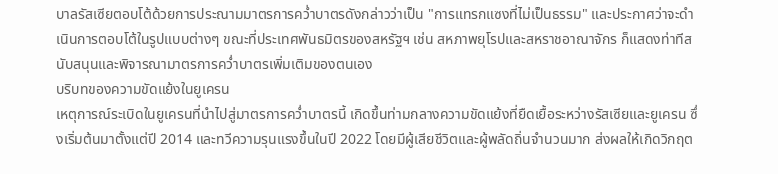บาลรัสเซียตอบโต้ด้วยการประณามมาตรการคว่ำบาตรดังกล่าวว่าเป็น "การแทรกแซงที่ไม่เป็นธรรม" และประกาศว่าจะดำเนินการตอบโต้ในรูปแบบต่างๆ ขณะที่ประเทศพันธมิตรของสหรัฐฯ เช่น สหภาพยุโรปและสหราชอาณาจักร ก็แสดงท่าทีสนับสนุนและพิจารณามาตรการคว่ำบาตรเพิ่มเติมของตนเอง
บริบทของความขัดแย้งในยูเครน
เหตุการณ์ระเบิดในยูเครนที่นำไปสู่มาตรการคว่ำบาตรนี้ เกิดขึ้นท่ามกลางความขัดแย้งที่ยืดเยื้อระหว่างรัสเซียและยูเครน ซึ่งเริ่มต้นมาตั้งแต่ปี 2014 และทวีความรุนแรงขึ้นในปี 2022 โดยมีผู้เสียชีวิตและผู้พลัดถิ่นจำนวนมาก ส่งผลให้เกิดวิกฤต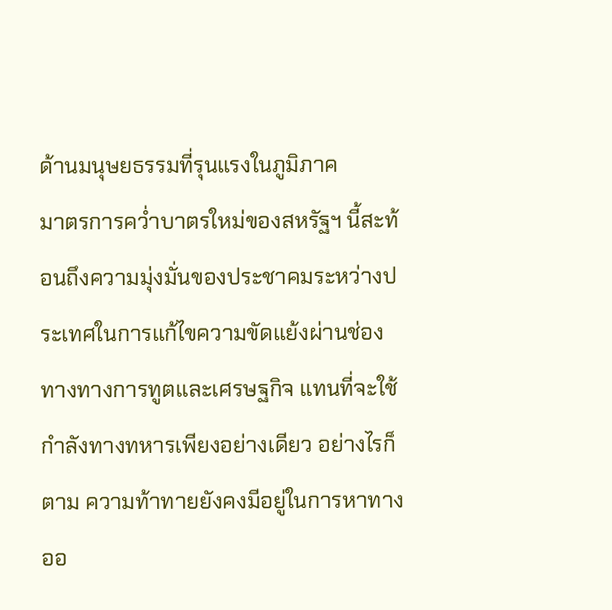ด้านมนุษยธรรมที่รุนแรงในภูมิภาค
มาตรการคว่ำบาตรใหม่ของสหรัฐฯ นี้สะท้อนถึงความมุ่งมั่นของประชาคมระหว่างประเทศในการแก้ไขความขัดแย้งผ่านช่องทางทางการทูตและเศรษฐกิจ แทนที่จะใช้กำลังทางทหารเพียงอย่างเดียว อย่างไรก็ตาม ความท้าทายยังคงมีอยู่ในการหาทางออ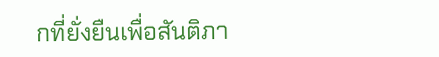กที่ยั่งยืนเพื่อสันติภา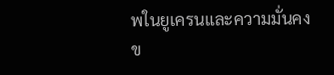พในยูเครนและความมั่นคงข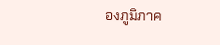องภูมิภาค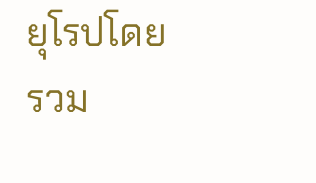ยุโรปโดยรวม